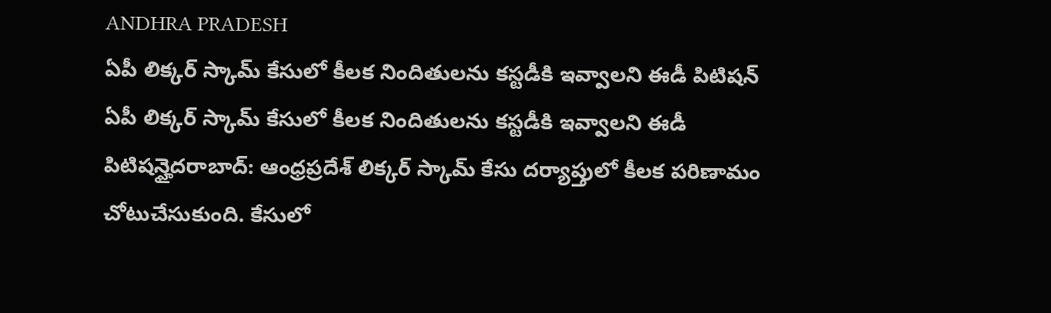ANDHRA PRADESH
ఏపీ లిక్కర్ స్కామ్ కేసులో కీలక నిందితులను కస్టడీకి ఇవ్వాలని ఈడీ పిటిషన్
ఏపీ లిక్కర్ స్కామ్ కేసులో కీలక నిందితులను కస్టడీకి ఇవ్వాలని ఈడీ పిటిషన్హైదరాబాద్: ఆంధ్రప్రదేశ్ లిక్కర్ స్కామ్ కేసు దర్యాప్తులో కీలక పరిణామం చోటుచేసుకుంది. కేసులో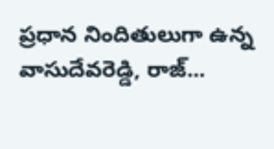ప్రధాన నిందితులుగా ఉన్న వాసుదేవరెడ్డి, రాజ్...